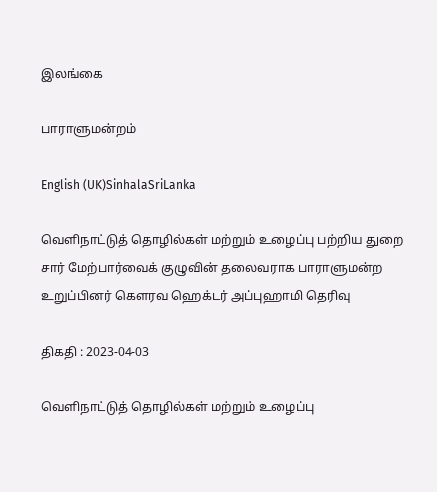இலங்கை

பாராளுமன்றம்

English (UK)SinhalaSriLanka

வெளிநாட்டுத் தொழில்கள் மற்றும் உழைப்பு பற்றிய துறை சார் மேற்பார்வைக் குழுவின் தலைவராக பாராளுமன்ற உறுப்பினர் கௌரவ ஹெக்டர் அப்புஹாமி தெரிவு

திகதி : 2023-04-03

வெளிநாட்டுத் தொழில்கள் மற்றும் உழைப்பு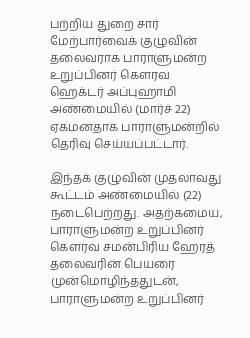பற்றிய துறை சார் மேற்பார்வைக் குழுவின் தலைவராக பாராளுமன்ற உறுப்பினர் கௌரவ ஹெக்டர் அப்புஹாமி அண்மையில் (மார்ச் 22) ஏகமனதாக பாராளுமன்றில் தெரிவு செய்யப்பட்டார்.

இந்தக் குழுவின் முதலாவது கூட்டம் அண்மையில் (22) நடைபெற்றது. அதற்கமைய, பாராளுமன்ற உறுப்பினர் கௌரவ சமன்பிரிய ஹேரத் தலைவரின் பெயரை முன்மொழிந்ததுடன், பாராளுமன்ற உறுப்பினர்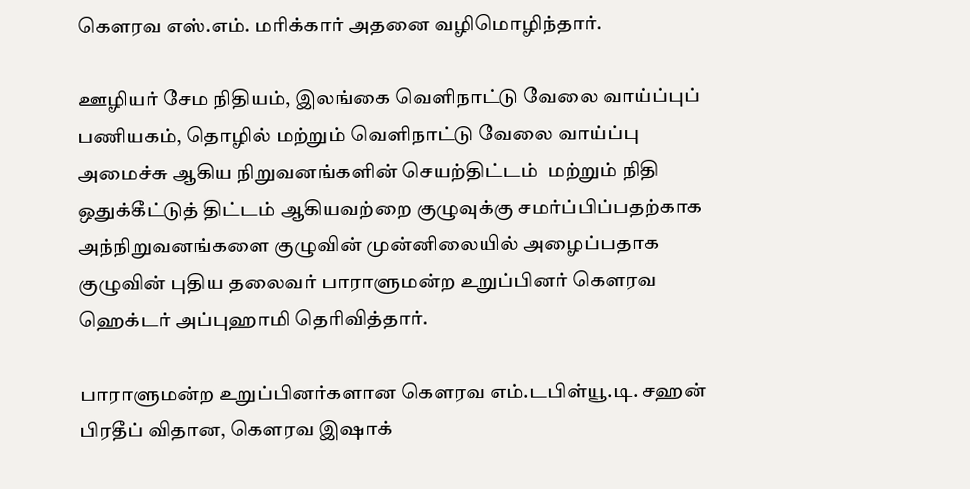கௌரவ எஸ்.எம். மரிக்கார் அதனை வழிமொழிந்தார்.

ஊழியர் சேம நிதியம், இலங்கை வெளிநாட்டு வேலை வாய்ப்புப் பணியகம், தொழில் மற்றும் வெளிநாட்டு வேலை வாய்ப்பு அமைச்சு ஆகிய நிறுவனங்களின் செயற்திட்டம்  மற்றும் நிதி ஒதுக்கீட்டுத் திட்டம் ஆகியவற்றை குழுவுக்கு சமர்ப்பிப்பதற்காக அந்நிறுவனங்களை குழுவின் முன்னிலையில் அழைப்பதாக குழுவின் புதிய தலைவர் பாராளுமன்ற உறுப்பினர் கௌரவ ஹெக்டர் அப்புஹாமி தெரிவித்தார்.

பாராளுமன்ற உறுப்பினர்களான கௌரவ எம்.டபிள்யூ.டி. சஹன் பிரதீப் விதான, கௌரவ இஷாக்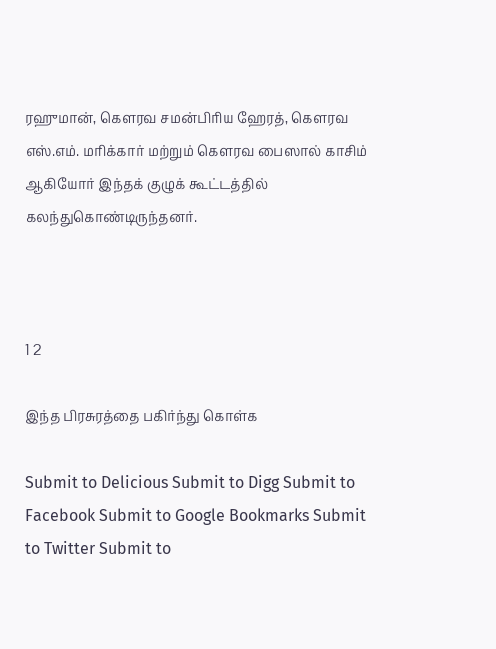ரஹுமான், கௌரவ சமன்பிரிய ஹேரத், கௌரவ எஸ்.எம். மரிக்கார் மற்றும் கௌரவ பைஸால் காசிம் ஆகியோர் இந்தக் குழுக் கூட்டத்தில் கலந்துகொண்டிருந்தனர்.



1 2

இந்த பிரசுரத்தை பகிர்ந்து கொள்க

Submit to Delicious Submit to Digg Submit to Facebook Submit to Google Bookmarks Submit to Twitter Submit to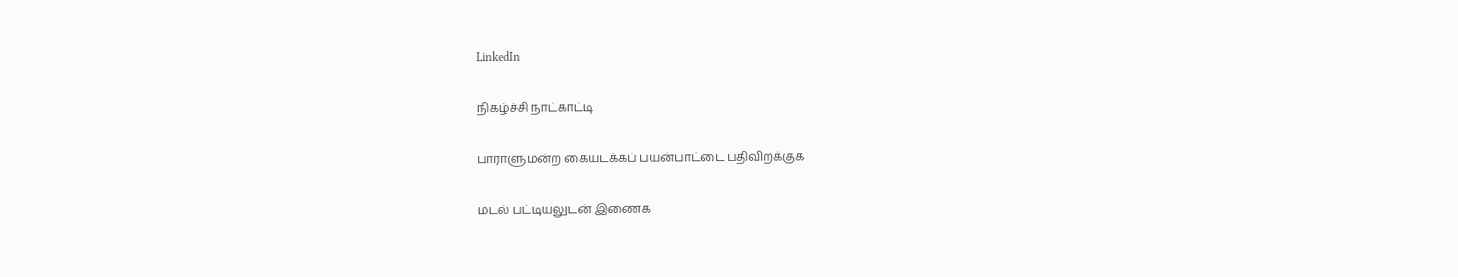LinkedIn

நிகழ்ச்சி நாட்காட்டி

பாராளுமன்ற கையடக்கப் பயன்பாட்டை பதிவிறக்குக

மடல் பட்டியலுடன் இணைக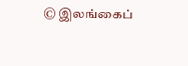© இலங்கைப்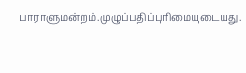பாராளுமன்றம்.முழுப்பதிப்புரிமையுடையது.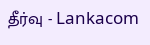தீர்வு - Lankacom